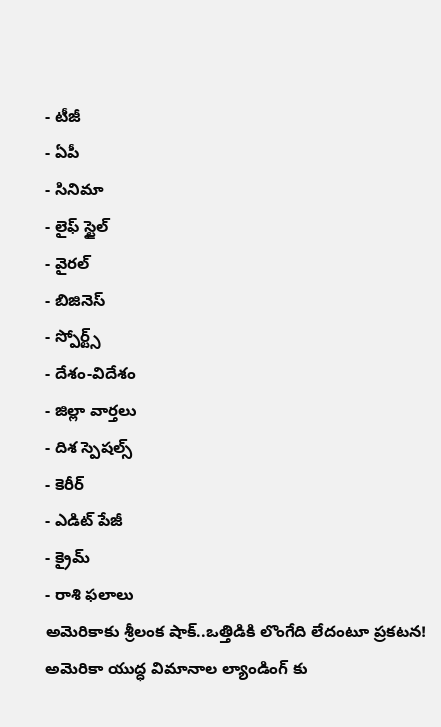- టీజీ
- ఏపీ
- సినిమా
- లైఫ్ స్టైల్
- వైరల్
- బిజినెస్
- స్పోర్ట్స్
- దేశం-విదేశం
- జిల్లా వార్తలు
- దిశ స్పెషల్స్
- కెరీర్
- ఎడిట్ పేజీ
- క్రైమ్
- రాశి ఫలాలు
అమెరికాకు శ్రీలంక షాక్..ఒత్తిడికి లొంగేది లేదంటూ ప్రకటన!
అమెరికా యుద్ధ విమానాల ల్యాండింగ్ కు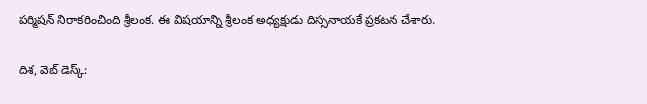పర్మిషన్ నిరాకరించింది శ్రీలంక. ఈ విషయాన్ని శ్రీలంక అధ్యక్షుడు దిస్సనాయకే ప్రకటన చేశారు.

దిశ, వెబ్ డెస్క్: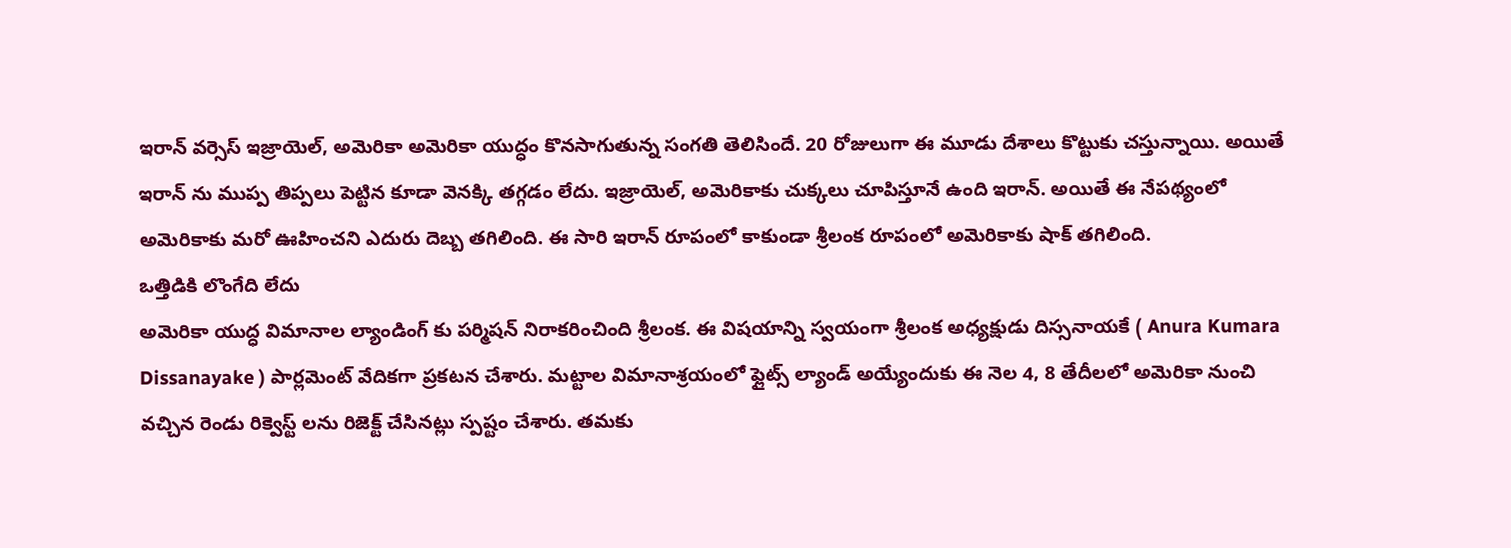ఇరాన్ వర్సెస్ ఇజ్రాయెల్, అమెరికా అమెరికా యుద్ధం కొనసాగుతున్న సంగతి తెలిసిందే. 20 రోజులుగా ఈ మూడు దేశాలు కొట్టుకు చస్తున్నాయి. అయితే ఇరాన్ ను ముప్ప తిప్పలు పెట్టిన కూడా వెనక్కి తగ్గడం లేదు. ఇజ్రాయెల్, అమెరికాకు చుక్కలు చూపిస్తూనే ఉంది ఇరాన్. అయితే ఈ నేపథ్యంలో అమెరికాకు మరో ఊహించని ఎదురు దెబ్బ తగిలింది. ఈ సారి ఇరాన్ రూపంలో కాకుండా శ్రీలంక రూపంలో అమెరికాకు షాక్ తగిలింది.
ఒత్తిడికి లొంగేది లేదు
అమెరికా యుద్ధ విమానాల ల్యాండింగ్ కు పర్మిషన్ నిరాకరించింది శ్రీలంక. ఈ విషయాన్ని స్వయంగా శ్రీలంక అధ్యక్షుడు దిస్సనాయకే ( Anura Kumara Dissanayake ) పార్లమెంట్ వేదికగా ప్రకటన చేశారు. మట్టాల విమానాశ్రయంలో ఫ్లైట్స్ ల్యాండ్ అయ్యేందుకు ఈ నెల 4, 8 తేదీలలో అమెరికా నుంచి వచ్చిన రెండు రిక్వెస్ట్ లను రిజెక్ట్ చేసినట్లు స్పష్టం చేశారు. తమకు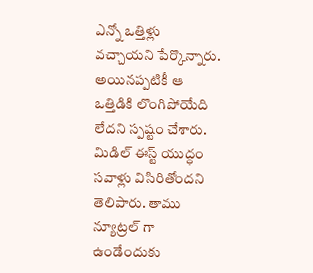ఎన్నో ఒత్తిళ్లు వచ్చాయని పేర్కొన్నారు. అయినప్పటికీ ఆ ఒత్తిడికి లొంగిపోయేది లేదని స్పష్టం చేశారు. మిడిల్ ఈస్ట్ యుద్ధం సవాళ్లు విసిరితోందని తెలిపారు. తాము న్యూట్రల్ గా ఉండేందుకు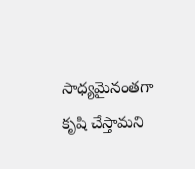సాధ్యమైనంతగా కృషి చేస్తామని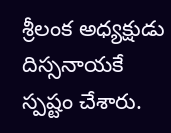శ్రీలంక అధ్యక్షుడు దిస్సనాయకే స్పష్టం చేశారు.